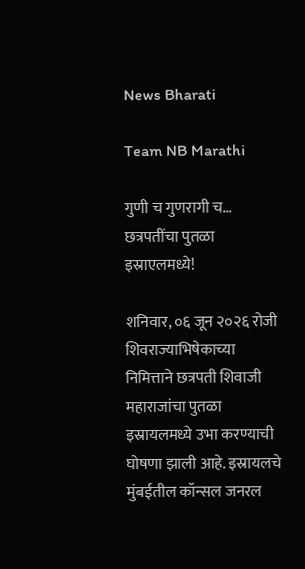News Bharati

Team NB Marathi

गुणी च गुणरागी च… छत्रपतींचा पुतळा इस्राएलमध्ये!

शनिवार, ०६ जून २०२६ रोजी शिवराज्याभिषेकाच्या निमित्ताने छत्रपती शिवाजी महाराजांचा पुतळा इस्रायलमध्ये उभा करण्याची घोषणा झाली आहे. इस्रायलचे मुंबईतील कॉन्सल जनरल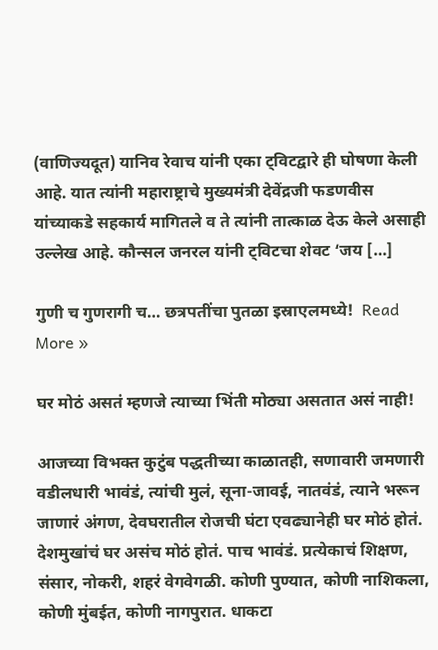(वाणिज्यदूत) यानिव रेवाच यांनी एका ट्विटद्वारे ही घोषणा केली आहे. यात त्यांनी महाराष्ट्राचे मुख्यमंत्री देवेंद्रजी फडणवीस यांच्याकडे सहकार्य मागितले व ते त्यांनी तात्काळ देऊ केले असाही उल्लेख आहे. कौन्सल जनरल यांनी ट्विटचा शेवट ‘जय […]

गुणी च गुणरागी च… छत्रपतींचा पुतळा इस्राएलमध्ये!  Read More »

घर मोठं असतं म्हणजे त्याच्या भिंती मोठ्या असतात असं नाही!

आजच्या विभक्त कुटुंब पद्धतीच्या काळातही, सणावारी जमणारी वडीलधारी भावंडं, त्यांची मुलं, सूना-जावई, नातवंडं, त्याने भरून जाणारं अंगण, देवघरातील रोजची घंटा एवढ्यानेही घर मोठं होतं. देशमुखांचं घर असंच मोठं होतं. पाच भावंडं. प्रत्येकाचं शिक्षण, संसार, नोकरी, शहरं वेगवेगळी. कोणी पुण्यात, कोणी नाशिकला, कोणी मुंबईत, कोणी नागपुरात. धाकटा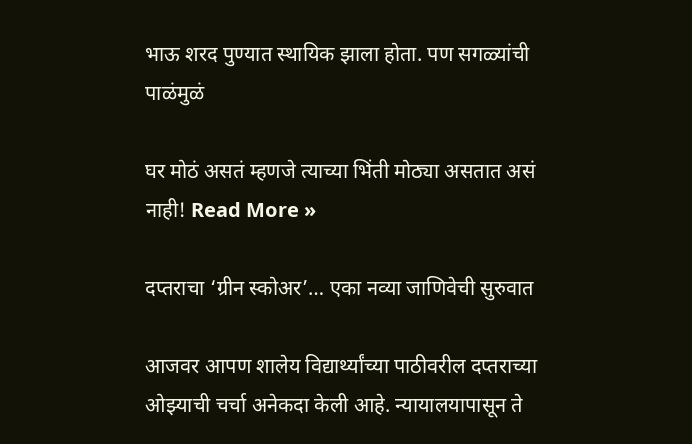भाऊ शरद पुण्यात स्थायिक झाला होता. पण सगळ्यांची पाळंमुळं

घर मोठं असतं म्हणजे त्याच्या भिंती मोठ्या असतात असं नाही! Read More »

दप्तराचा ‘ग्रीन स्कोअर’… एका नव्या जाणिवेची सुरुवात

आजवर आपण शालेय विद्यार्थ्यांच्या पाठीवरील दप्तराच्या ओझ्याची चर्चा अनेकदा केली आहे. न्यायालयापासून ते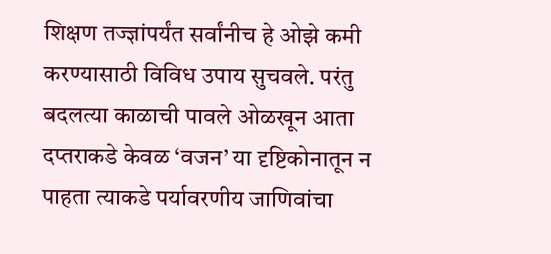शिक्षण तज्ज्ञांपर्यंत सर्वांनीच हे ओझे कमी करण्यासाठी विविध उपाय सुचवले. परंतु बदलत्या काळाची पावले ओळखून आता दप्तराकडे केवळ ‘वजन’ या दृष्टिकोनातून न पाहता त्याकडे पर्यावरणीय जाणिवांचा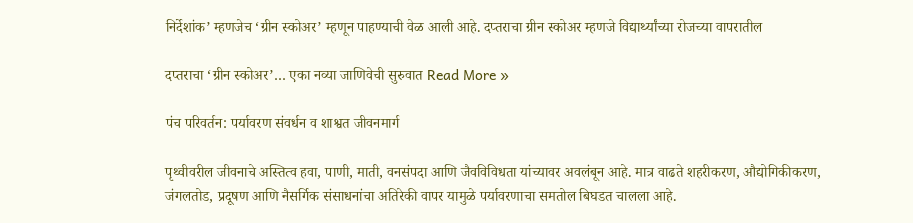निर्देशांक’ म्हणजेच ‘ग्रीन स्कोअर’ म्हणून पाहण्याची वेळ आली आहे. दप्तराचा ग्रीन स्कोअर म्हणजे विद्यार्थ्यांच्या रोजच्या वापरातील

दप्तराचा ‘ग्रीन स्कोअर’… एका नव्या जाणिवेची सुरुवात Read More »

पंच परिवर्तन: पर्यावरण संवर्धन व शाश्वत जीवनमार्ग

पृथ्वीवरील जीवनाचे अस्तित्व हवा, पाणी, माती, वनसंपदा आणि जैवविविधता यांच्यावर अवलंबून आहे. मात्र वाढते शहरीकरण, औद्योगिकीकरण, जंगलतोड, प्रदूषण आणि नैसर्गिक संसाधनांचा अतिरेकी वापर यामुळे पर्यावरणाचा समतोल बिघडत चालला आहे.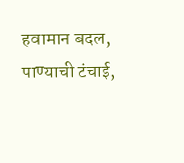हवामान बदल, पाण्याची टंचाई,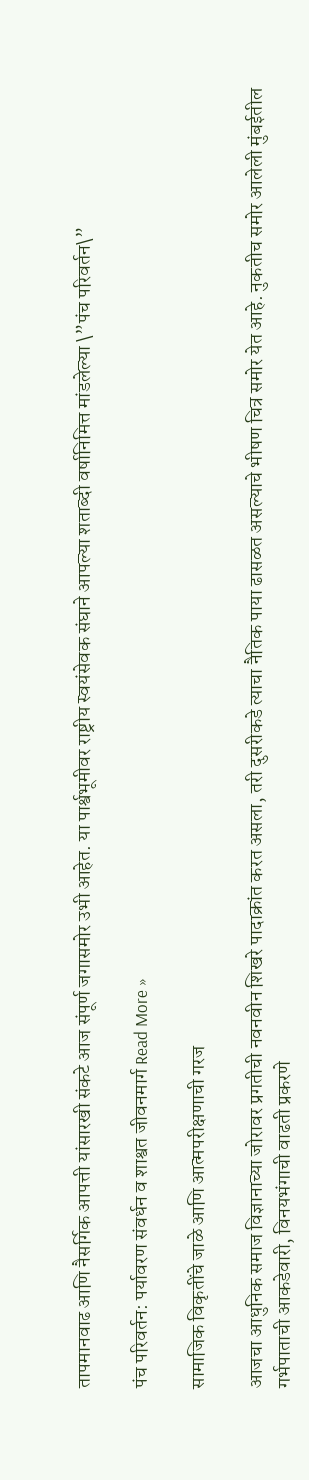तापमानवाढ आणि नैसर्गिक आपत्ती यांसारखी संकटे आज संपूर्ण जगासमोर उभी आहेत. या पार्श्वभूमीवर राष्ट्रीय स्वयंसेवक संघाने आपल्या शताब्दी वर्षानिमित्त मांडलेल्या \”पंच परिवर्तन\”

पंच परिवर्तन: पर्यावरण संवर्धन व शाश्वत जीवनमार्ग Read More »

सामाजिक विकृतींचे जाळे आणि आत्मपरीक्षणाची गरज

आजचा आधुनिक समाज विज्ञानाच्या जोरावर प्रगतीची नवनवीन शिखरे पादाक्रांत करत असला, तरी दुसरीकडे त्याचा नैतिक पाया ढासळत असल्याचे भीषण चित्र समोर येत आहे. नुकतीच समोर आलेली मुंबईतील गर्भपाताची आकडेवारी, विनयभंगाची वाढती प्रकरणे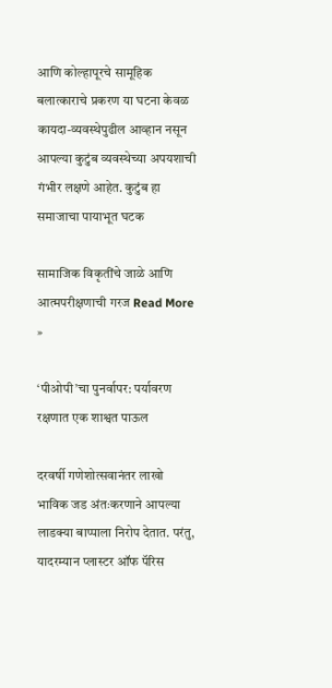आणि कोल्हापूरचे सामूहिक बलात्काराचे प्रकरण या घटना केवळ कायदा-व्यवस्थेपुढील आव्हान नसून आपल्या कुटुंब व्यवस्थेच्या अपयशाची गंभीर लक्षणे आहेत. कुटुंब हा समाजाचा पायाभूत घटक

सामाजिक विकृतींचे जाळे आणि आत्मपरीक्षणाची गरज Read More »

‘पीओपी’चा पुनर्वापर: पर्यावरण रक्षणात एक शाश्वत पाऊल

दरवर्षी गणेशोत्सवानंतर लाखो भाविक जड अंतःकरणाने आपल्या लाडक्या बाप्पाला निरोप देतात. परंतु, यादरम्यान प्लास्टर ऑफ पॅरिस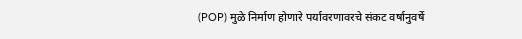(POP) मुळे निर्माण होणारे पर्यावरणावरचे संकट वर्षानुवर्षे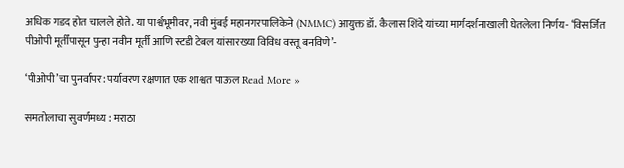अधिक गडद होत चालले होते. या पार्श्वभूमीवर, नवी मुंबई महानगरपालिकेने (NMMC) आयुक्त डॉ. कैलास शिंदे यांच्या मार्गदर्शनाखाली घेतलेला निर्णय- ‘विसर्जित पीओपी मूर्तींपासून पुन्हा नवीन मूर्ती आणि स्टडी टेबल यांसारख्या विविध वस्तू बनविणे’-

‘पीओपी’चा पुनर्वापर: पर्यावरण रक्षणात एक शाश्वत पाऊल Read More »

समतोलाचा सुवर्णमध्य : मराठा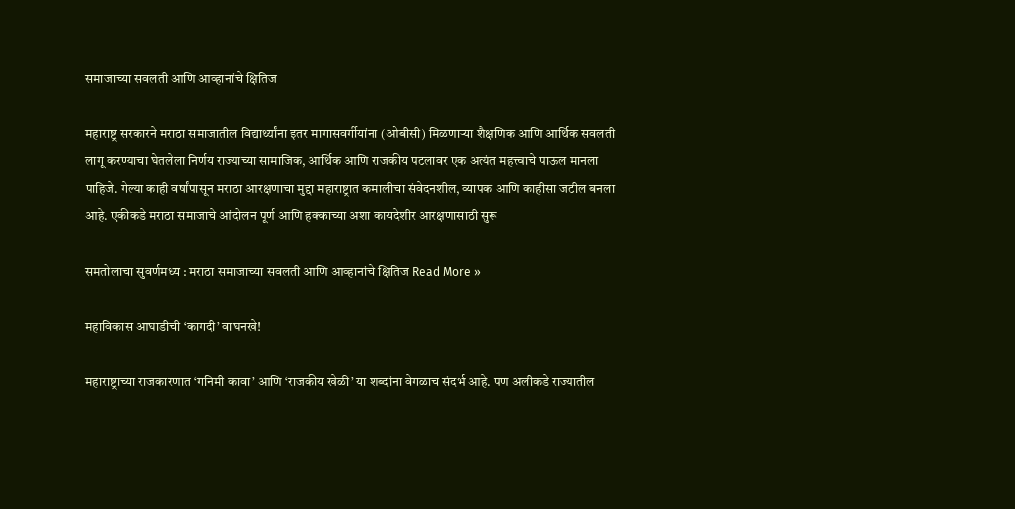समाजाच्या सवलती आणि आव्हानांचे क्षितिज

महाराष्ट्र सरकारने मराठा समाजातील विद्यार्थ्यांना इतर मागासवर्गीयांना (ओबीसी) मिळणाऱ्या शैक्षणिक आणि आर्थिक सवलती लागू करण्याचा घेतलेला निर्णय राज्याच्या सामाजिक, आर्थिक आणि राजकीय पटलावर एक अत्यंत महत्त्वाचे पाऊल मानला पाहिजे. गेल्या काही वर्षांपासून मराठा आरक्षणाचा मुद्दा महाराष्ट्रात कमालीचा संवेदनशील, व्यापक आणि काहीसा जटील बनला आहे. एकीकडे मराठा समाजाचे आंदोलन पूर्ण आणि हक्काच्या अशा कायदेशीर आरक्षणासाठी सुरू

समतोलाचा सुवर्णमध्य : मराठा समाजाच्या सवलती आणि आव्हानांचे क्षितिज Read More »

महाविकास आघाडीची ‘कागदी’ वाघनखे!

महाराष्ट्राच्या राजकारणात ‘गनिमी कावा’ आणि ‘राजकीय खेळी’ या शब्दांना वेगळाच संदर्भ आहे. पण अलीकडे राज्यातील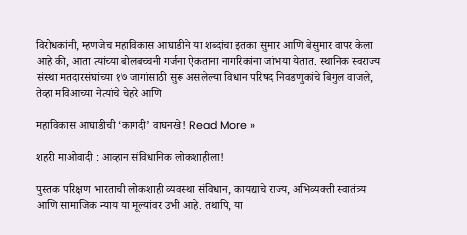विरोधकांनी, म्हणजेच महाविकास आघाडीने या शब्दांचा इतका सुमार आणि बेसुमार वापर केला आहे की, आता त्यांच्या बोलबच्चनी गर्जना ऐकताना नागरिकांना जांभया येतात. स्थानिक स्वराज्य संस्था मतदारसंघांच्या १७ जागांसाठी सुरू असलेल्या विधान परिषद निवडणुकांचे बिगुल वाजले, तेव्हा मविआच्या नेत्यांचे चेहरे आणि

महाविकास आघाडीची ‘कागदी’ वाघनखे! Read More »

शहरी माओवादी : आव्हान संविधानिक लोकशाहीला!

पुस्तक परिक्षण भारताची लोकशाही व्यवस्था संविधान, कायद्याचे राज्य, अभिव्यक्ती स्वातंत्र्य आणि सामाजिक न्याय या मूल्यांवर उभी आहे. तथापि, या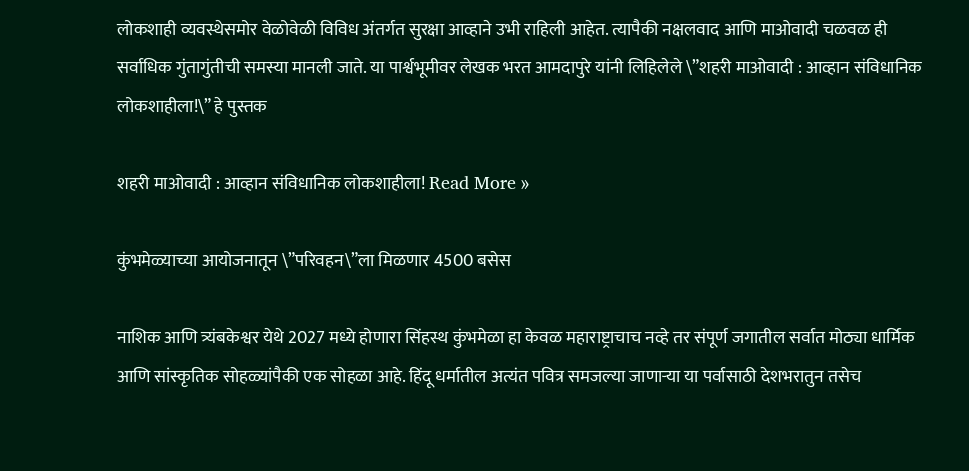लोकशाही व्यवस्थेसमोर वेळोवेळी विविध अंतर्गत सुरक्षा आव्हाने उभी राहिली आहेत. त्यापैकी नक्षलवाद आणि माओवादी चळवळ ही सर्वाधिक गुंतागुंतीची समस्या मानली जाते. या पार्श्वभूमीवर लेखक भरत आमदापुरे यांनी लिहिलेले \”शहरी माओवादी : आव्हान संविधानिक लोकशाहीला!\” हे पुस्तक

शहरी माओवादी : आव्हान संविधानिक लोकशाहीला! Read More »

कुंभमेळ्याच्या आयोजनातून \”परिवहन\”ला मिळणार 4500 बसेस

नाशिक आणि त्र्यंबकेश्वर येथे 2027 मध्ये होणारा सिंहस्थ कुंभमेळा हा केवळ महाराष्ट्राचाच नव्हे तर संपूर्ण जगातील सर्वात मोठ्या धार्मिक आणि सांस्कृतिक सोहळ्यांपैकी एक सोहळा आहे. हिंदू धर्मातील अत्यंत पवित्र समजल्या जाणाऱ्या या पर्वासाठी देशभरातुन तसेच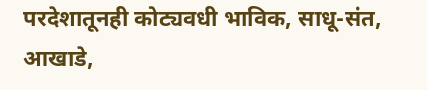परदेशातूनही कोट्यवधी भाविक, साधू-संत, आखाडे,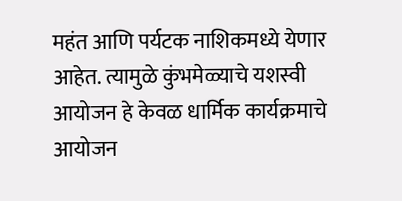महंत आणि पर्यटक नाशिकमध्ये येणार आहेत. त्यामुळे कुंभमेळ्याचे यशस्वी आयोजन हे केवळ धार्मिक कार्यक्रमाचे आयोजन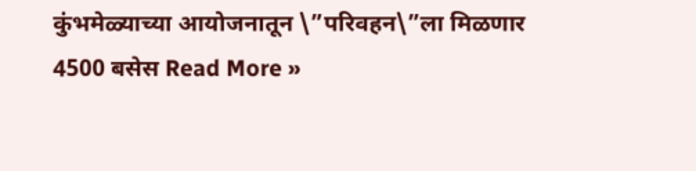कुंभमेळ्याच्या आयोजनातून \”परिवहन\”ला मिळणार 4500 बसेस Read More »